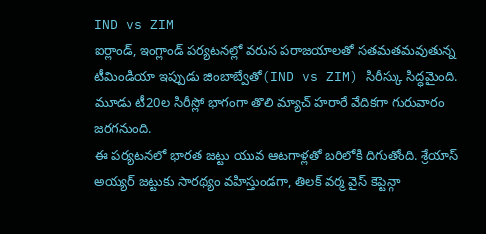IND vs ZIM
ఐర్లాండ్, ఇంగ్లాండ్ పర్యటనల్లో వరుస పరాజయాలతో సతమతమవుతున్న టీమిండియా ఇప్పుడు జింబాబ్వేతో(IND vs ZIM) సిరీస్కు సిద్ధమైంది. మూడు టీ20ల సిరీస్లో భాగంగా తొలి మ్యాచ్ హరారే వేదికగా గురువారం జరగనుంది.
ఈ పర్యటనలో భారత జట్టు యువ ఆటగాళ్లతో బరిలోకి దిగుతోంది. శ్రేయాస్ అయ్యర్ జట్టుకు సారథ్యం వహిస్తుండగా, తిలక్ వర్మ వైస్ కెప్టెన్గా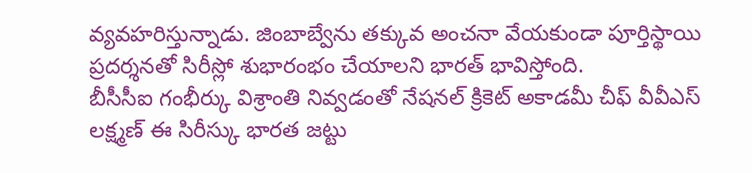వ్యవహరిస్తున్నాడు. జింబాబ్వేను తక్కువ అంచనా వేయకుండా పూర్తిస్థాయి ప్రదర్శనతో సిరీస్లో శుభారంభం చేయాలని భారత్ భావిస్తోంది.
బీసీసీఐ గంభీర్కు విశ్రాంతి నివ్వడంతో నేషనల్ క్రికెట్ అకాడమీ చీఫ్ వీవీఎస్ లక్ష్మణ్ ఈ సిరీస్కు భారత జట్టు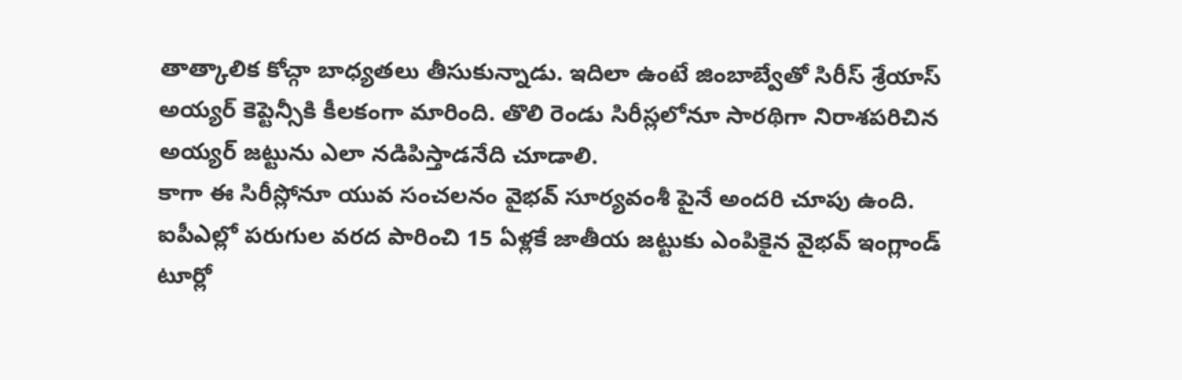తాత్కాలిక కోచ్గా బాధ్యతలు తీసుకున్నాడు. ఇదిలా ఉంటే జింబాబ్వేతో సిరీస్ శ్రేయాస్ అయ్యర్ కెప్టెన్సీకి కీలకంగా మారింది. తొలి రెండు సిరీస్లలోనూ సారథిగా నిరాశపరిచిన అయ్యర్ జట్టును ఎలా నడిపిస్తాడనేది చూడాలి.
కాగా ఈ సిరీస్లోనూ యువ సంచలనం వైభవ్ సూర్యవంశీ పైనే అందరి చూపు ఉంది. ఐపీఎల్లో పరుగుల వరద పారించి 15 ఏళ్లకే జాతీయ జట్టుకు ఎంపికైన వైభవ్ ఇంగ్లాండ్ టూర్లో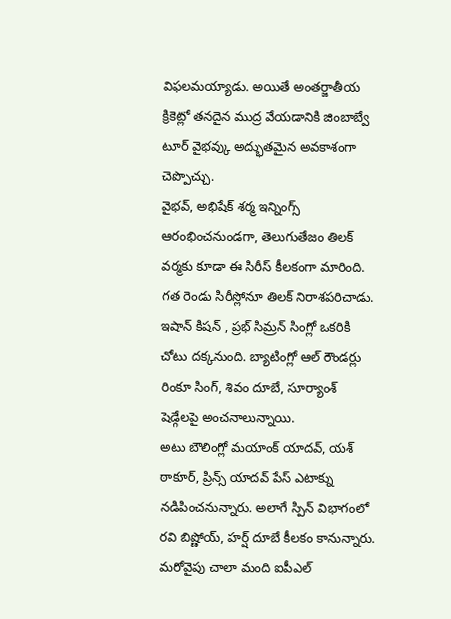విఫలమయ్యాడు. అయితే అంతర్జాతీయ క్రికెట్లో తనదైన ముద్ర వేయడానికి జింబాబ్వే టూర్ వైభవ్కు అద్భుతమైన అవకాశంగా చెప్పొచ్చు.
వైభవ్, అభిషేక్ శర్మ ఇన్నింగ్స్ ఆరంభించనుండగా, తెలుగుతేజం తిలక్ వర్మకు కూడా ఈ సిరీస్ కీలకంగా మారింది. గత రెండు సిరీస్లోనూ తిలక్ నిరాశపరిచాడు. ఇషాన్ కిషన్ , ప్రభ్ సిమ్రన్ సింగ్లో ఒకరికి చోటు దక్కనుంది. బ్యాటింగ్లో ఆల్ రౌండర్లు రింకూ సింగ్, శివం దూబే, సూర్యాంశ్ షెడ్గేలపై అంచనాలున్నాయి.
అటు బౌలింగ్లో మయాంక్ యాదవ్, యశ్ ఠాకూర్, ప్రిన్స్ యాదవ్ పేస్ ఎటాక్ను నడిపించనున్నారు. అలాగే స్పిన్ విభాగంలో రవి బిష్ణోయ్, హర్ష్ దూబే కీలకం కానున్నారు. మరోవైపు చాలా మంది ఐపీఎల్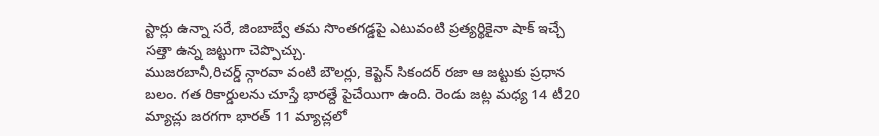స్టార్లు ఉన్నా సరే, జింబాబ్వే తమ సొంతగడ్డపై ఎటువంటి ప్రత్యర్థికైనా షాక్ ఇచ్చే సత్తా ఉన్న జట్టుగా చెప్పొచ్చు.
ముజరబానీ,రిచర్డ్ న్గారవా వంటి బౌలర్లు, కెప్టెన్ సికందర్ రజా ఆ జట్టుకు ప్రధాన బలం. గత రికార్డులను చూస్తే భారత్దే పైచేయిగా ఉంది. రెండు జట్ల మధ్య 14 టీ20 మ్యాచ్లు జరగగా భారత్ 11 మ్యాచ్లలో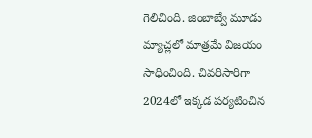గెలిచింది. జింబాబ్వే మూడు మ్యాచ్లలో మాత్రమే విజయం సాధించింది. చివరిసారిగా 2024లో ఇక్కడ పర్యటించిన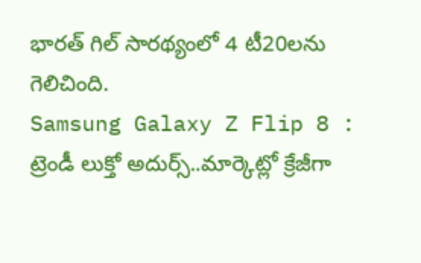భారత్ గిల్ సారథ్యంలో 4 టీ20లను గెలిచింది.
Samsung Galaxy Z Flip 8 : ట్రెండీ లుక్తో అదుర్స్..మార్కెట్లో క్రేజీగా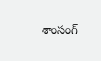శాంసంగ్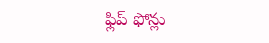ఫ్లిప్ ఫోన్లు